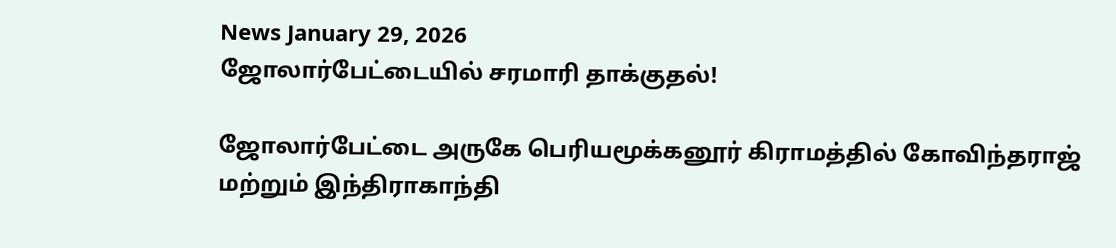News January 29, 2026
ஜோலார்பேட்டையில் சரமாரி தாக்குதல்!

ஜோலார்பேட்டை அருகே பெரியமூக்கனூர் கிராமத்தில் கோவிந்தராஜ் மற்றும் இந்திராகாந்தி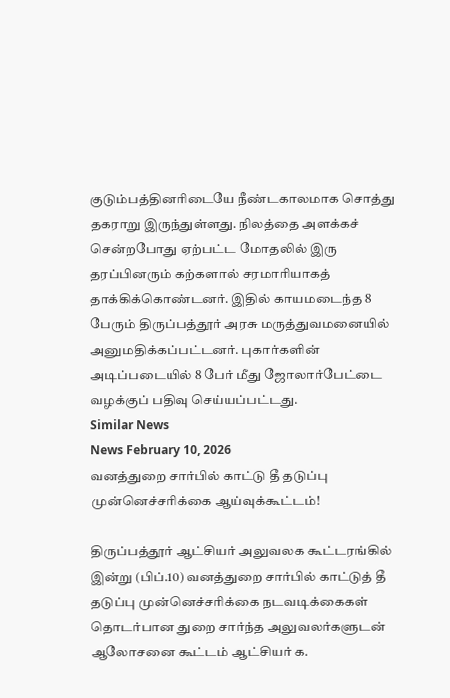குடும்பத்தினரிடையே நீண்டகாலமாக சொத்து தகராறு இருந்துள்ளது. நிலத்தை அளக்கச் சென்றபோது ஏற்பட்ட மோதலில் இரு தரப்பினரும் கற்களால் சரமாரியாகத் தாக்கிக்கொண்டனர். இதில் காயமடைந்த 8 பேரும் திருப்பத்தூர் அரசு மருத்துவமனையில் அனுமதிக்கப்பட்டனர். புகார்களின் அடிப்படையில் 8 பேர் மீது ஜோலார்பேட்டை வழக்குப் பதிவு செய்யப்பட்டது.
Similar News
News February 10, 2026
வனத்துறை சார்பில் காட்டு தீ தடுப்பு முன்னெச்சரிக்கை ஆய்வுக்கூட்டம்!

திருப்பத்தூர் ஆட்சியர் அலுவலக கூட்டரங்கில் இன்று (பிப்.10) வனத்துறை சார்பில் காட்டுத் தீ தடுப்பு முன்னெச்சரிக்கை நடவடிக்கைகள் தொடர்பான துறை சார்ந்த அலுவலர்களுடன் ஆலோசனை கூட்டம் ஆட்சியர் க.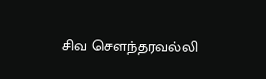சிவ சௌந்தரவல்லி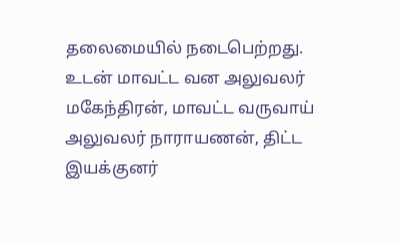தலைமையில் நடைபெற்றது. உடன் மாவட்ட வன அலுவலர் மகேந்திரன், மாவட்ட வருவாய் அலுவலர் நாராயணன், திட்ட இயக்குனர்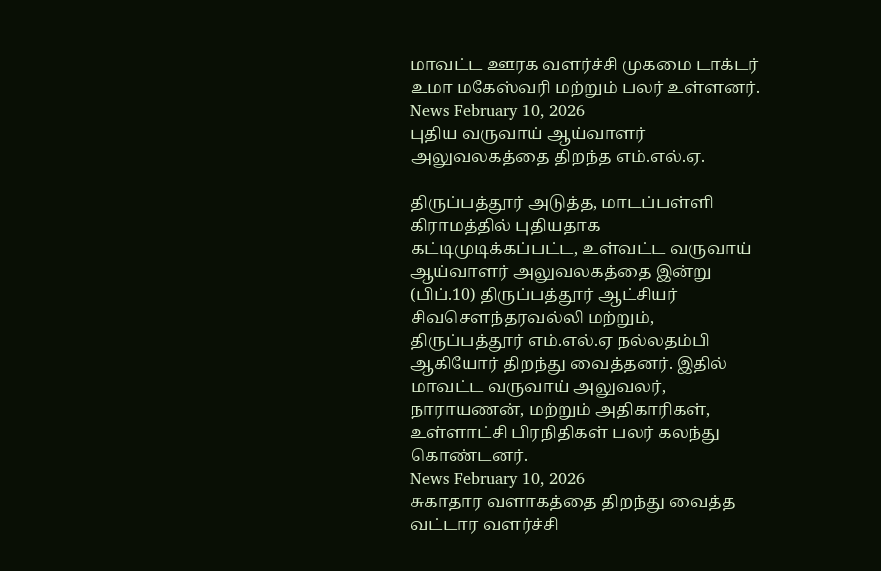மாவட்ட ஊரக வளர்ச்சி முகமை டாக்டர் உமா மகேஸ்வரி மற்றும் பலர் உள்ளனர்.
News February 10, 2026
புதிய வருவாய் ஆய்வாளர் அலுவலகத்தை திறந்த எம்.எல்.ஏ.

திருப்பத்தூர் அடுத்த, மாடப்பள்ளி கிராமத்தில் புதியதாக கட்டிமுடிக்கப்பட்ட, உள்வட்ட வருவாய் ஆய்வாளர் அலுவலகத்தை இன்று (பிப்.10) திருப்பத்தூர் ஆட்சியர் சிவசௌந்தரவல்லி மற்றும், திருப்பத்தூர் எம்.எல்.ஏ நல்லதம்பி ஆகியோர் திறந்து வைத்தனர். இதில் மாவட்ட வருவாய் அலுவலர், நாராயணன், மற்றும் அதிகாரிகள், உள்ளாட்சி பிரநிதிகள் பலர் கலந்து கொண்டனர்.
News February 10, 2026
சுகாதார வளாகத்தை திறந்து வைத்த வட்டார வளர்ச்சி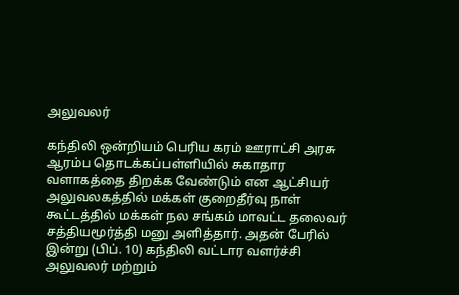அலுவலர்

கந்திலி ஒன்றியம் பெரிய கரம் ஊராட்சி அரசு ஆரம்ப தொடக்கப்பள்ளியில் சுகாதார வளாகத்தை திறக்க வேண்டும் என ஆட்சியர் அலுவலகத்தில் மக்கள் குறைதீர்வு நாள் கூட்டத்தில் மக்கள் நல சங்கம் மாவட்ட தலைவர் சத்தியமூர்த்தி மனு அளித்தார். அதன் பேரில் இன்று (பிப். 10) கந்திலி வட்டார வளர்ச்சி அலுவலர் மற்றும்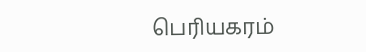பெரியகரம்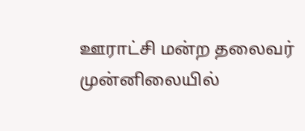ஊராட்சி மன்ற தலைவர் முன்னிலையில்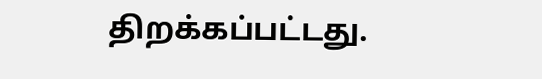திறக்கப்பட்டது.